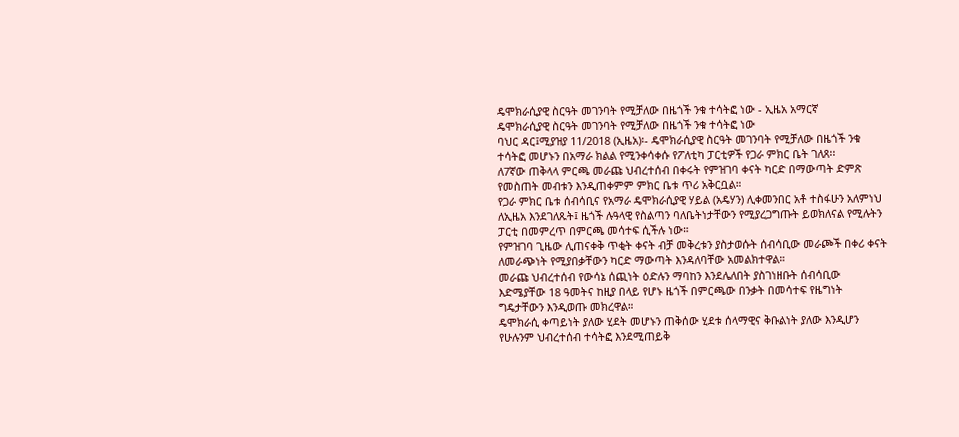ዴሞክራሲያዊ ስርዓት መገንባት የሚቻለው በዜጎች ንቁ ተሳትፎ ነው - ኢዜአ አማርኛ
ዴሞክራሲያዊ ስርዓት መገንባት የሚቻለው በዜጎች ንቁ ተሳትፎ ነው
ባህር ዳር፤ሚያዝያ 11/2018 (ኢዜአ)፡- ዴሞክራሲያዊ ስርዓት መገንባት የሚቻለው በዜጎች ንቁ ተሳትፎ መሆኑን በአማራ ክልል የሚንቀሳቀሱ የፖለቲካ ፓርቲዎች የጋራ ምክር ቤት ገለጸ፡፡
ለ7ኛው ጠቅላላ ምርጫ መራጩ ህብረተሰብ በቀሩት የምዝገባ ቀናት ካርድ በማውጣት ድምጽ የመስጠት መብቱን እንዲጠቀምም ምክር ቤቱ ጥሪ አቅርቧል።
የጋራ ምክር ቤቱ ሰብሳቢና የአማራ ዴሞክራሲያዊ ሃይል (አዴሃን) ሊቀመንበር አቶ ተስፋሁን አለምነህ ለኢዜአ እንደገለጹት፤ ዜጎች ሉዓላዊ የስልጣን ባለቤትነታቸውን የሚያረጋግጡት ይወክለናል የሚሉትን ፓርቲ በመምረጥ በምርጫ መሳተፍ ሲችሉ ነው።
የምዝገባ ጊዜው ሊጠናቀቅ ጥቂት ቀናት ብቻ መቅረቱን ያስታወሱት ሰብሳቢው መራጮች በቀሪ ቀናት ለመራጭነት የሚያበቃቸውን ካርድ ማውጣት እንዳለባቸው አመልክተዋል።
መራጩ ህብረተሰብ የውሳኔ ሰጪነት ዕድሉን ማባከን እንደሌለበት ያስገነዘቡት ሰብሳቢው እድሜያቸው 18 ዓመትና ከዚያ በላይ የሆኑ ዜጎች በምርጫው በንቃት በመሳተፍ የዜግነት ግዴታቸውን እንዲወጡ መክረዋል።
ዴሞክራሲ ቀጣይነት ያለው ሂደት መሆኑን ጠቅሰው ሂደቱ ሰላማዊና ቅቡልነት ያለው እንዲሆን የሁሉንም ህብረተሰብ ተሳትፎ እንደሚጠይቅ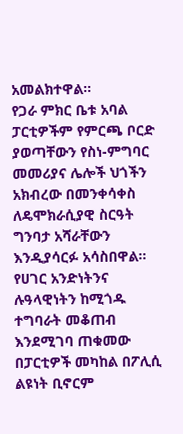አመልክተዋል።
የጋራ ምክር ቤቱ አባል ፓርቲዎችም የምርጫ ቦርድ ያወጣቸውን የስነ-ምግባር መመሪያና ሌሎች ህጎችን አክብረው በመንቀሳቀስ ለዴሞክራሲያዊ ስርዓት ግንባታ አሻራቸውን እንዲያሳርፉ አሳስበዋል።
የሀገር አንድነትንና ሉዓላዊነትን ከሚጎዱ ተግባራት መቆጠብ እንደሚገባ ጠቁመው በፓርቲዎች መካከል በፖሊሲ ልዩነት ቢኖርም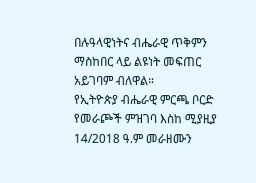በሉዓላዊነትና ብሔራዊ ጥቅምን ማስከበር ላይ ልዩነት መፍጠር አይገባም ብለዋል።
የኢትዮጵያ ብሔራዊ ምርጫ ቦርድ የመራጮች ምዝገባ እስከ ሚያዚያ 14/2018 ዓ.ም መራዘሙን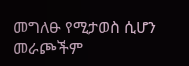መግለፁ የሚታወስ ሲሆን መራጮችም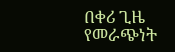በቀሪ ጊዜ የመራጭነት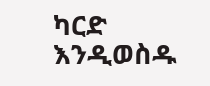ካርድ እንዲወስዱ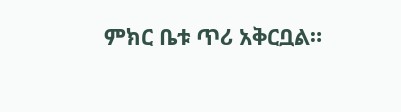ምክር ቤቱ ጥሪ አቅርቧል።